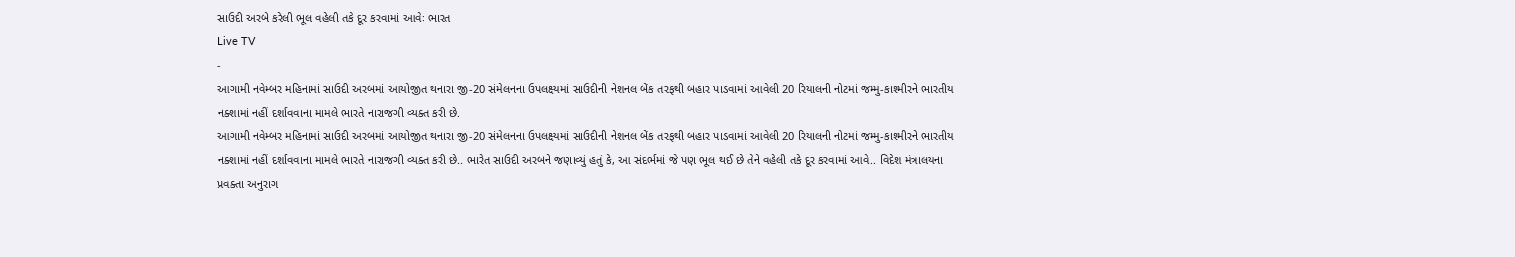સાઉદી અરબે કરેલી ભૂલ વહેલી તકે દૂર કરવામાં આવેઃ ભારત
Live TV
-
આગામી નવેમ્બર મહિનામાં સાઉદી અરબમાં આયોજીત થનારા જી-20 સંમેલનના ઉપલક્ષ્યમાં સાઉદીની નેશનલ બેંક તરફથી બહાર પાડવામાં આવેલી 20 રિયાલની નોટમાં જમ્મુ-કાશ્મીરને ભારતીય નક્શામાં નહીં દર્શાવવાના મામલે ભારતે નારાજગી વ્યક્ત કરી છે.
આગામી નવેમ્બર મહિનામાં સાઉદી અરબમાં આયોજીત થનારા જી-20 સંમેલનના ઉપલક્ષ્યમાં સાઉદીની નેશનલ બેંક તરફથી બહાર પાડવામાં આવેલી 20 રિયાલની નોટમાં જમ્મુ-કાશ્મીરને ભારતીય નક્શામાં નહીં દર્શાવવાના મામલે ભારતે નારાજગી વ્યક્ત કરી છે.. ભારેત સાઉદી અરબને જણાવ્યું હતું કે, આ સંદર્ભમાં જે પણ ભૂલ થઈ છે તેને વહેલી તકે દૂર કરવામાં આવે.. વિદેશ મંત્રાલયના પ્રવક્તા અનુરાગ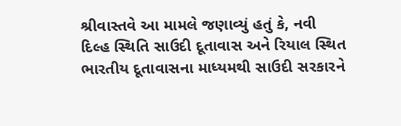શ્રીવાસ્તવે આ મામલે જણાવ્યું હતું કે, નવી દિલ્હ સ્થિતિ સાઉદી દૂતાવાસ અને રિયાલ સ્થિત ભારતીય દૂતાવાસના માધ્યમથી સાઉદી સરકારને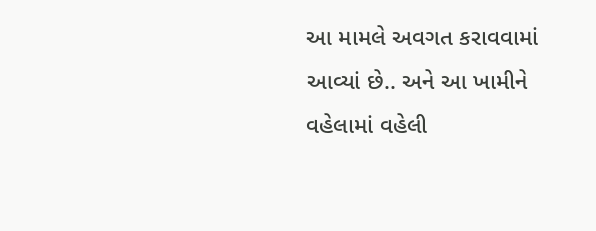આ મામલે અવગત કરાવવામાં આવ્યાં છે.. અને આ ખામીને વહેલામાં વહેલી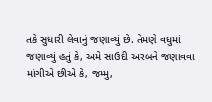તકે સુધારી લેવાનું જણાવ્યું છે. તેમણે વધુમાં જણાવ્યું હતું કે, અમે સાઉદી અરબને જણાવવા માંગીએ છીએ કે, જમ્મુ,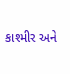કાશ્મીર અને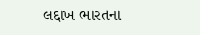લદ્દાખ ભારતના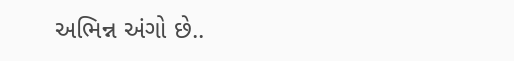અભિન્ન અંગો છે..